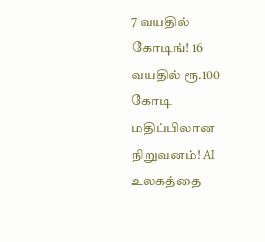7 வயதில் கோடிங்! 16 வயதில் ரூ.100 கோடி மதிப்பிலான நிறுவனம்! AI உலகத்தை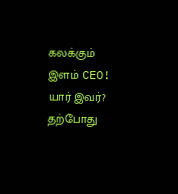கலக்கும் இளம் CEO! யார் இவர்?
தற்போது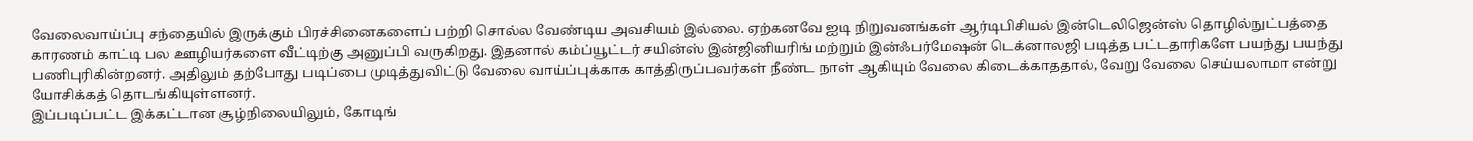வேலைவாய்ப்பு சந்தையில் இருக்கும் பிரச்சினைகளைப் பற்றி சொல்ல வேண்டிய அவசியம் இல்லை. ஏற்கனவே ஐடி நிறுவனங்கள் ஆர்டிபிசியல் இன்டெலிஜென்ஸ் தொழில்நுட்பத்தை காரணம் காட்டி பல ஊழியர்களை வீட்டிற்கு அனுப்பி வருகிறது. இதனால் கம்ப்யூட்டர் சயின்ஸ் இன்ஜினியரிங் மற்றும் இன்ஃபர்மேஷன் டெக்னாலஜி படித்த பட்டதாரிகளே பயந்து பயந்து பணிபுரிகின்றனர். அதிலும் தற்போது படிப்பை முடித்துவிட்டு வேலை வாய்ப்புக்காக காத்திருப்பவர்கள் நீண்ட நாள் ஆகியும் வேலை கிடைக்காததால், வேறு வேலை செய்யலாமா என்று யோசிக்கத் தொடங்கியுள்ளனர்.
இப்படிப்பட்ட இக்கட்டான சூழ்நிலையிலும், கோடிங்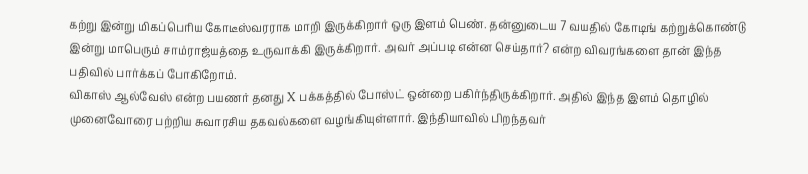கற்று இன்று மிகப்பெரிய கோடீஸ்வரராக மாறி இருக்கிறார் ஒரு இளம் பெண். தன்னுடைய 7 வயதில் கோடிங் கற்றுக்கொண்டு இன்று மாபெரும் சாம்ராஜ்யத்தை உருவாக்கி இருக்கிறார். அவர் அப்படி என்ன செய்தார்? என்ற விவரங்களை தான் இந்த பதிவில் பார்க்கப் போகிறோம்.
விகாஸ் ஆல்வேஸ் என்ற பயணர் தனது X பக்கத்தில் போஸ்ட் ஒன்றை பகிர்ந்திருக்கிறார். அதில் இந்த இளம் தொழில் முனைவோரை பற்றிய சுவாரசிய தகவல்களை வழங்கியுள்ளார். இந்தியாவில் பிறந்தவர்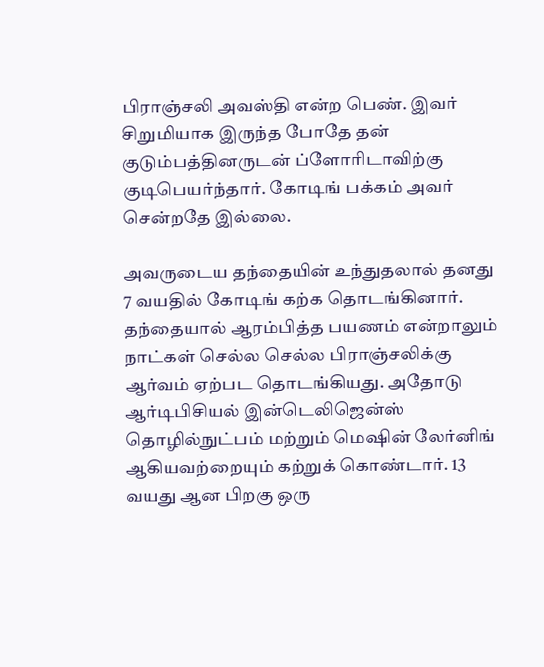பிராஞ்சலி அவஸ்தி என்ற பெண். இவர் சிறுமியாக இருந்த போதே தன் குடும்பத்தினருடன் ப்ளோரிடாவிற்கு குடிபெயர்ந்தார். கோடிங் பக்கம் அவர் சென்றதே இல்லை.

அவருடைய தந்தையின் உந்துதலால் தனது 7 வயதில் கோடிங் கற்க தொடங்கினார். தந்தையால் ஆரம்பித்த பயணம் என்றாலும் நாட்கள் செல்ல செல்ல பிராஞ்சலிக்கு ஆர்வம் ஏற்பட தொடங்கியது. அதோடு ஆர்டிபிசியல் இன்டெலிஜென்ஸ் தொழில்நுட்பம் மற்றும் மெஷின் லேர்னிங் ஆகியவற்றையும் கற்றுக் கொண்டார். 13 வயது ஆன பிறகு ஒரு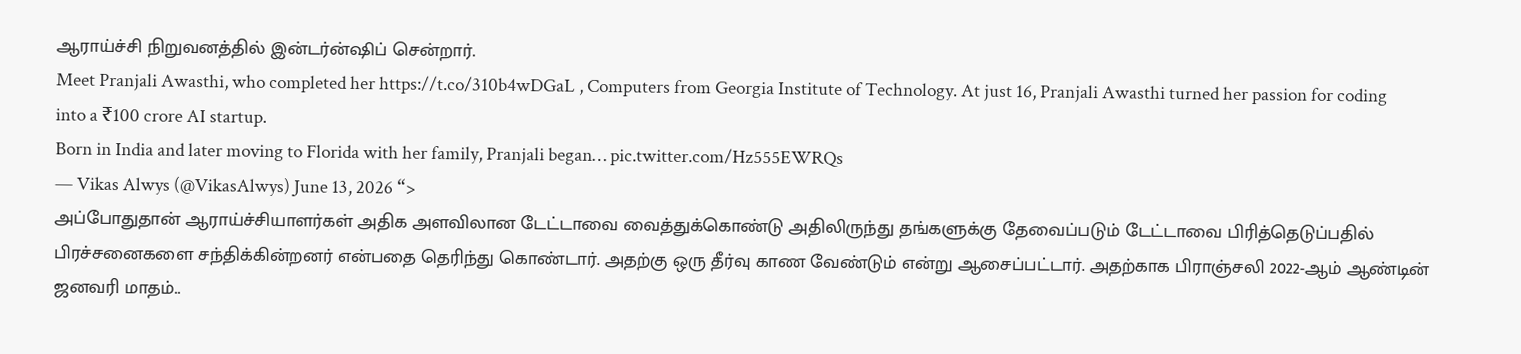ஆராய்ச்சி நிறுவனத்தில் இன்டர்ன்ஷிப் சென்றார்.
Meet Pranjali Awasthi, who completed her https://t.co/310b4wDGaL , Computers from Georgia Institute of Technology. At just 16, Pranjali Awasthi turned her passion for coding into a ₹100 crore AI startup.
Born in India and later moving to Florida with her family, Pranjali began… pic.twitter.com/Hz555EWRQs
— Vikas Alwys (@VikasAlwys) June 13, 2026 “>
அப்போதுதான் ஆராய்ச்சியாளர்கள் அதிக அளவிலான டேட்டாவை வைத்துக்கொண்டு அதிலிருந்து தங்களுக்கு தேவைப்படும் டேட்டாவை பிரித்தெடுப்பதில் பிரச்சனைகளை சந்திக்கின்றனர் என்பதை தெரிந்து கொண்டார். அதற்கு ஒரு தீர்வு காண வேண்டும் என்று ஆசைப்பட்டார். அதற்காக பிராஞ்சலி 2022-ஆம் ஆண்டின் ஜனவரி மாதம்..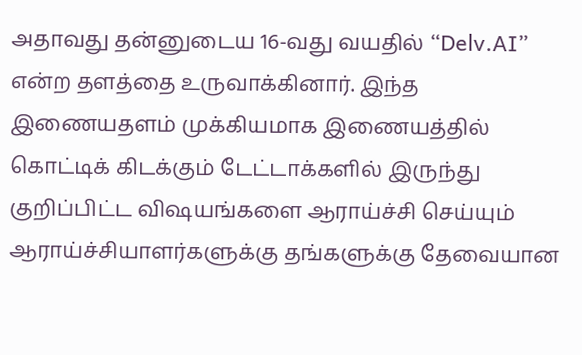அதாவது தன்னுடைய 16-வது வயதில் “Delv.AI” என்ற தளத்தை உருவாக்கினார். இந்த இணையதளம் முக்கியமாக இணையத்தில் கொட்டிக் கிடக்கும் டேட்டாக்களில் இருந்து குறிப்பிட்ட விஷயங்களை ஆராய்ச்சி செய்யும் ஆராய்ச்சியாளர்களுக்கு தங்களுக்கு தேவையான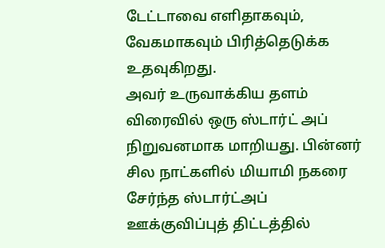டேட்டாவை எளிதாகவும், வேகமாகவும் பிரித்தெடுக்க உதவுகிறது.
அவர் உருவாக்கிய தளம் விரைவில் ஒரு ஸ்டார்ட் அப் நிறுவனமாக மாறியது. பின்னர் சில நாட்களில் மியாமி நகரை சேர்ந்த ஸ்டார்ட்அப் ஊக்குவிப்புத் திட்டத்தில்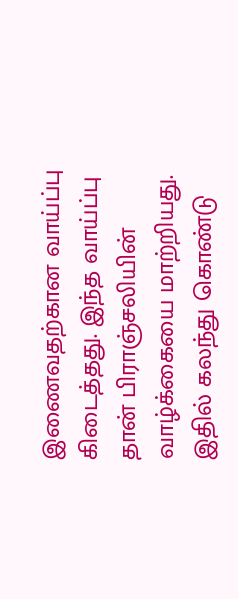இணைவதற்கான வாய்ப்பு கிடைத்தது. இந்த வாய்ப்பு தான் பிராஞ்சலியின் வாழ்க்கையை மாற்றியது. இதில் கலந்து கொண்டு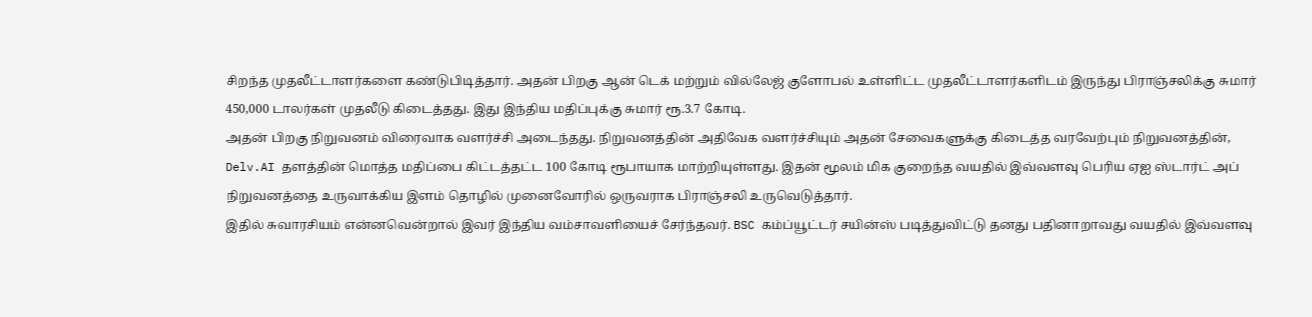சிறந்த முதலீட்டாளர்களை கண்டுபிடித்தார். அதன் பிறகு ஆன் டெக் மற்றும் வில்லேஜ் குளோபல் உள்ளிட்ட முதலீட்டாளர்களிடம் இருந்து பிராஞ்சலிக்கு சுமார் 450,000 டாலர்கள் முதலீடு கிடைத்தது. இது இந்திய மதிப்புக்கு சுமார் ரூ.3.7 கோடி.
அதன் பிறகு நிறுவனம் விரைவாக வளர்ச்சி அடைந்தது. நிறுவனத்தின் அதிவேக வளர்ச்சியும் அதன் சேவைகளுக்கு கிடைத்த வரவேற்பும் நிறுவனத்தின், Delv.AI தளத்தின் மொத்த மதிப்பை கிட்டத்தட்ட 100 கோடி ரூபாயாக மாற்றியுள்ளது. இதன் மூலம் மிக குறைந்த வயதில் இவ்வளவு பெரிய ஏஐ ஸ்டார்ட் அப் நிறுவனத்தை உருவாக்கிய இளம் தொழில் முனைவோரில் ஒருவராக பிராஞ்சலி உருவெடுத்தார்.
இதில் சுவாரசியம் என்னவென்றால் இவர் இந்திய வம்சாவளியைச் சேர்ந்தவர். BSC கம்ப்யூட்டர் சயின்ஸ் படித்துவிட்டு தனது பதினாறாவது வயதில் இவ்வளவு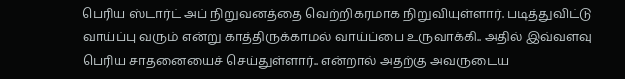பெரிய ஸ்டார்ட் அப் நிறுவனத்தை வெற்றிகரமாக நிறுவியுள்ளார். படித்துவிட்டு வாய்ப்பு வரும் என்று காத்திருக்காமல் வாய்ப்பை உருவாக்கி.. அதில் இவ்வளவு பெரிய சாதனையைச் செய்துள்ளார்.. என்றால் அதற்கு அவருடைய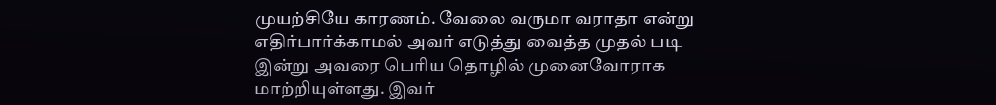முயற்சியே காரணம். வேலை வருமா வராதா என்று எதிர்பார்க்காமல் அவர் எடுத்து வைத்த முதல் படி இன்று அவரை பெரிய தொழில் முனைவோராக மாற்றியுள்ளது. இவர்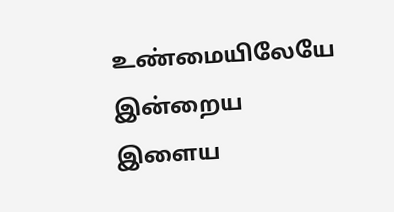உண்மையிலேயே இன்றைய இளைய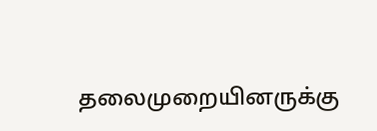தலைமுறையினருக்கு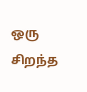ஒரு சிறந்த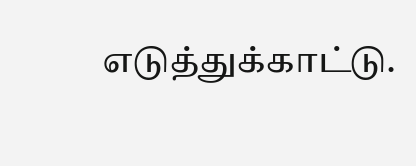எடுத்துக்காட்டு.